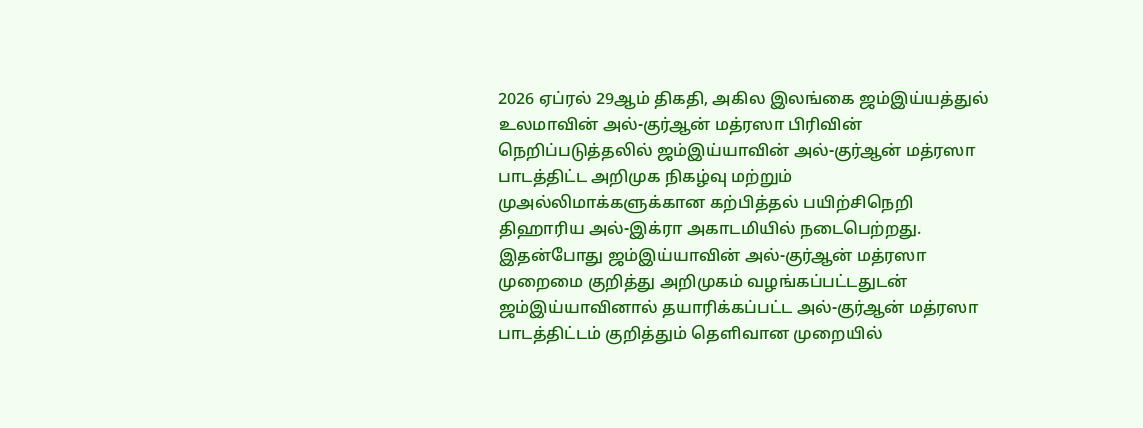2026 ஏப்ரல் 29ஆம் திகதி, அகில இலங்கை ஜம்இய்யத்துல் உலமாவின் அல்-குர்ஆன் மத்ரஸா பிரிவின் நெறிப்படுத்தலில் ஜம்இய்யாவின் அல்-குர்ஆன் மத்ரஸா பாடத்திட்ட அறிமுக நிகழ்வு மற்றும் முஅல்லிமாக்களுக்கான கற்பித்தல் பயிற்சிநெறி திஹாரிய அல்-இக்ரா அகாடமியில் நடைபெற்றது.
இதன்போது ஜம்இய்யாவின் அல்-குர்ஆன் மத்ரஸா முறைமை குறித்து அறிமுகம் வழங்கப்பட்டதுடன் ஜம்இய்யாவினால் தயாரிக்கப்பட்ட அல்-குர்ஆன் மத்ரஸா பாடத்திட்டம் குறித்தும் தெளிவான முறையில்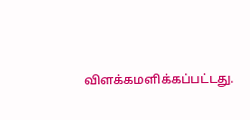விளக்கமளிக்கப்பட்டது.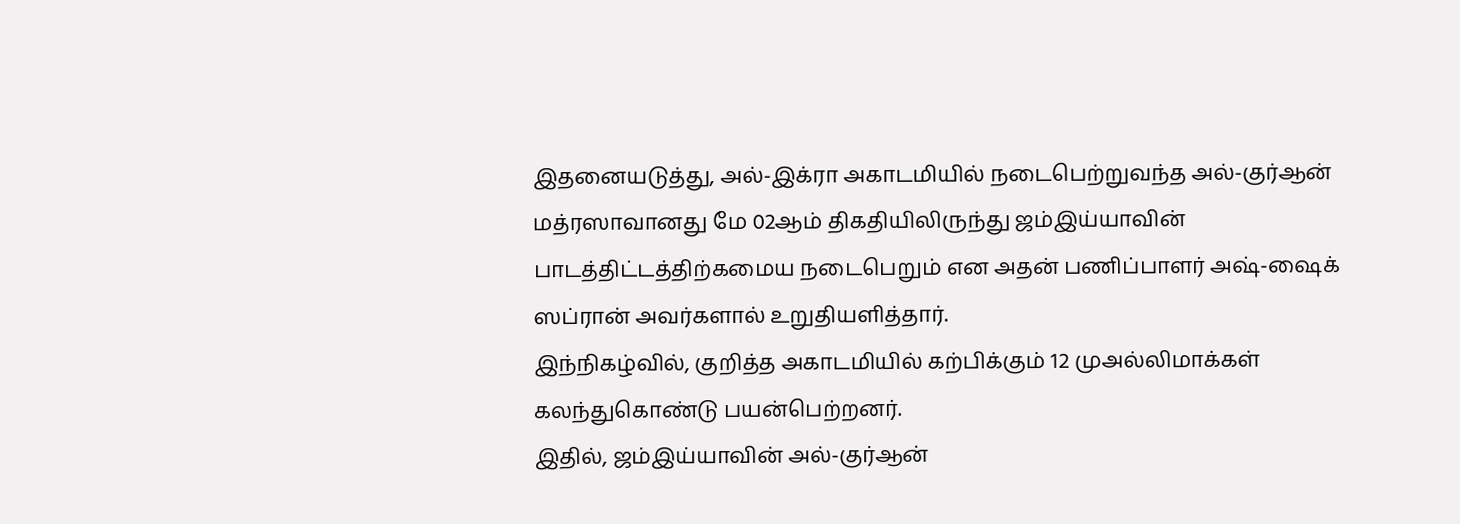இதனையடுத்து, அல்-இக்ரா அகாடமியில் நடைபெற்றுவந்த அல்-குர்ஆன் மத்ரஸாவானது மே 02ஆம் திகதியிலிருந்து ஜம்இய்யாவின் பாடத்திட்டத்திற்கமைய நடைபெறும் என அதன் பணிப்பாளர் அஷ்-ஷைக் ஸப்ரான் அவர்களால் உறுதியளித்தார்.
இந்நிகழ்வில், குறித்த அகாடமியில் கற்பிக்கும் 12 முஅல்லிமாக்கள் கலந்துகொண்டு பயன்பெற்றனர்.
இதில், ஜம்இய்யாவின் அல்-குர்ஆன்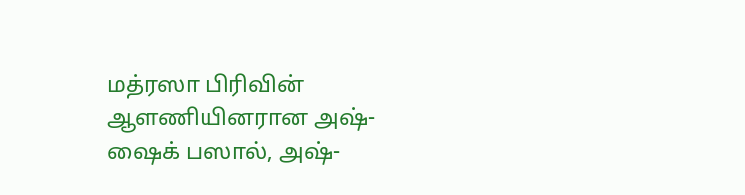மத்ரஸா பிரிவின் ஆளணியினரான அஷ்-ஷைக் பஸால், அஷ்-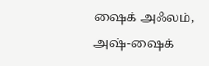ஷைக் அஃலம், அஷ்-ஷைக்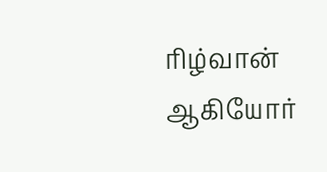ரிழ்வான் ஆகியோர்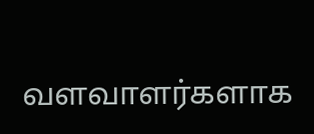வளவாளர்களாக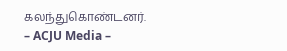கலந்துகொண்டனர்.
– ACJU Media –